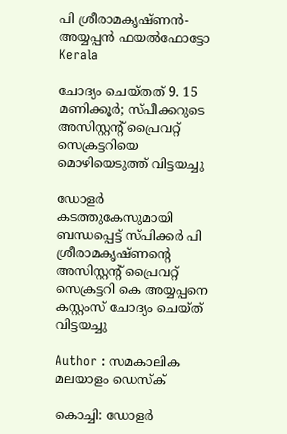പി ശ്രീരാമകൃഷ്ണന്‍- അയ്യപ്പന്‍ ഫയല്‍ഫോട്ടോ
Kerala

ചോദ്യം ചെയ്തത് 9. 15 മണിക്കൂര്‍; സ്പീക്കറുടെ അസിസ്റ്റന്റ് പ്രൈവറ്റ് സെക്രട്ടറിയെ മൊഴിയെടുത്ത് വിട്ടയച്ചു

ഡോളര്‍ കടത്തുകേസുമായി ബന്ധപ്പെട്ട് സ്പിക്കര്‍ പി ശ്രീരാമകൃഷ്ണന്റെ അസിസ്റ്റന്റ് പ്രൈവറ്റ് സെക്രട്ടറി കെ അയ്യപ്പനെ കസ്റ്റംസ് ചോദ്യം ചെയ്ത് വിട്ടയച്ചു

Author : സമകാലിക മലയാളം ഡെസ്ക്

കൊച്ചി: ഡോളര്‍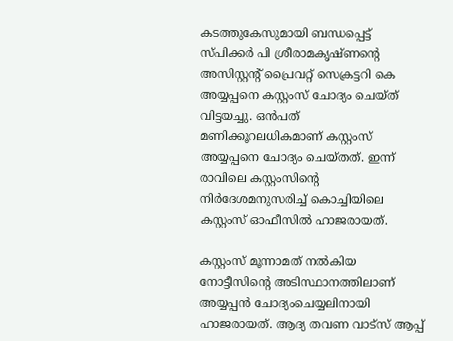കടത്തുകേസുമായി ബന്ധപ്പെട്ട് സ്പിക്കര്‍ പി ശ്രീരാമകൃഷ്ണന്റെ അസിസ്റ്റന്റ് പ്രൈവറ്റ് സെക്രട്ടറി കെ അയ്യപ്പനെ കസ്റ്റംസ് ചോദ്യം ചെയ്ത് വിട്ടയച്ചു. ഒന്‍പത് മണിക്കൂറലധികമാണ് കസ്റ്റംസ് അയ്യപ്പനെ ചോദ്യം ചെയ്തത്. ഇന്ന് രാവിലെ കസ്റ്റംസിന്റെ നിര്‍ദേശമനുസരിച്ച് കൊച്ചിയിലെ കസ്റ്റംസ് ഓഫീസില്‍ ഹാജരായത്.

കസ്റ്റംസ് മൂന്നാമത് നല്‍കിയ നോട്ടീസിന്റെ അടിസ്ഥാനത്തിലാണ് അയ്യപ്പന്‍ ചോദ്യംചെയ്യലിനായി ഹാജരായത്. ആദ്യ തവണ വാട്‌സ് ആപ്പ്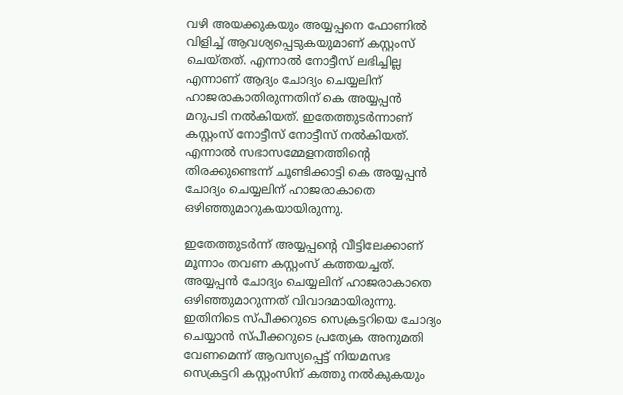വഴി അയക്കുകയും അയ്യപ്പനെ ഫോണില്‍ വിളിച്ച് ആവശ്യപ്പെടുകയുമാണ് കസ്റ്റംസ് ചെയ്തത്. എന്നാല്‍ നോട്ടീസ് ലഭിച്ചില്ല എന്നാണ് ആദ്യം ചോദ്യം ചെയ്യലിന് ഹാജരാകാതിരുന്നതിന് കെ അയ്യപ്പന്‍ മറുപടി നല്‍കിയത്. ഇതേത്തുടര്‍ന്നാണ് കസ്റ്റംസ് നോട്ടീസ് നോട്ടീസ് നല്‍കിയത്. എന്നാല്‍ സഭാസമ്മേളനത്തിന്റെ തിരക്കുണ്ടെന്ന് ചൂണ്ടിക്കാട്ടി കെ അയ്യപ്പന്‍ ചോദ്യം ചെയ്യലിന് ഹാജരാകാതെ ഒഴിഞ്ഞുമാറുകയായിരുന്നു.

ഇതേത്തുടര്‍ന്ന് അയ്യപ്പന്റെ വീട്ടിലേക്കാണ് മൂന്നാം തവണ കസ്റ്റംസ് കത്തയച്ചത്. അയ്യപ്പന്‍ ചോദ്യം ചെയ്യലിന് ഹാജരാകാതെ ഒഴിഞ്ഞുമാറുന്നത് വിവാദമായിരുന്നു. ഇതിനിടെ സ്പീക്കറുടെ സെക്രട്ടറിയെ ചോദ്യം ചെയ്യാന്‍ സ്പീക്കറുടെ പ്രത്യേക അനുമതി വേണമെന്ന് ആവസ്യപ്പെട്ട് നിയമസഭ സെക്രട്ടറി കസ്റ്റംസിന് കത്തു നല്‍കുകയും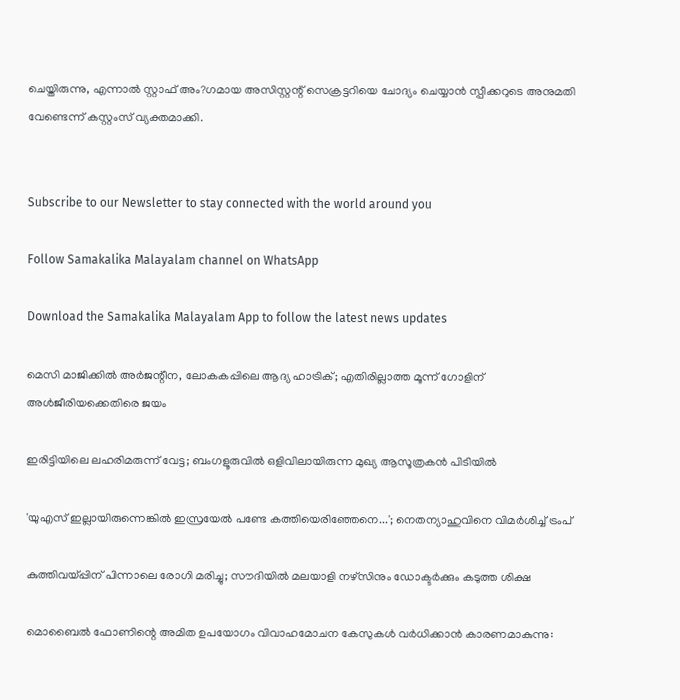ചെയ്തിരുന്നു, എന്നാല്‍ സ്റ്റാഫ് അം?ഗമായ അസിസ്റ്റന്റ് സെക്രട്ടറിയെ ചോദ്യം ചെയ്യാന്‍ സ്പീക്കറുടെ അനുമതി വേണ്ടെന്ന് കസ്റ്റംസ് വ്യക്തമാക്കി.


Subscribe to our Newsletter to stay connected with the world around you

Follow Samakalika Malayalam channel on WhatsApp

Download the Samakalika Malayalam App to follow the latest news updates

മെസി മാജിക്കില്‍ അര്‍ജന്റീന, ലോകകപ്പിലെ ആദ്യ ഹാട്രിക്; എതിരില്ലാത്ത മൂന്ന് ഗോളിന് അള്‍ജീരിയക്കെതിരെ ജയം

ഇരിട്ടിയിലെ ലഹരിമരുന്ന് വേട്ട; ബംഗളൂരുവിൽ ഒളിവിലായിരുന്ന മുഖ്യ ആസൂത്രകൻ പിടിയിൽ

'യുഎസ് ഇല്ലായിരുന്നെങ്കില്‍ ഇസ്രയേല്‍ പണ്ടേ കത്തിയെരിഞ്ഞേനെ...'; നെതന്യാഹുവിനെ വിമര്‍ശിച്ച് ട്രംപ്

കുത്തിവയ്പ്പിന് പിന്നാലെ രോഗി മരിച്ചു; സൗദിയില്‍ മലയാളി നഴ്‌സിനും ഡോക്ടര്‍ക്കും കടുത്ത ശിക്ഷ

മൊബൈല്‍ ഫോണിന്റെ അമിത ഉപയോഗം വിവാഹമോചന കേസുകള്‍ വര്‍ധിക്കാന്‍ കാരണമാകുന്നു: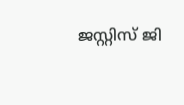ജസ്റ്റിസ് ജി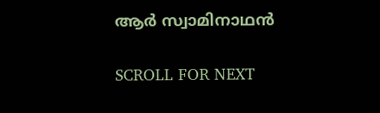ആര്‍ സ്വാമിനാഥന്‍

SCROLL FOR NEXT